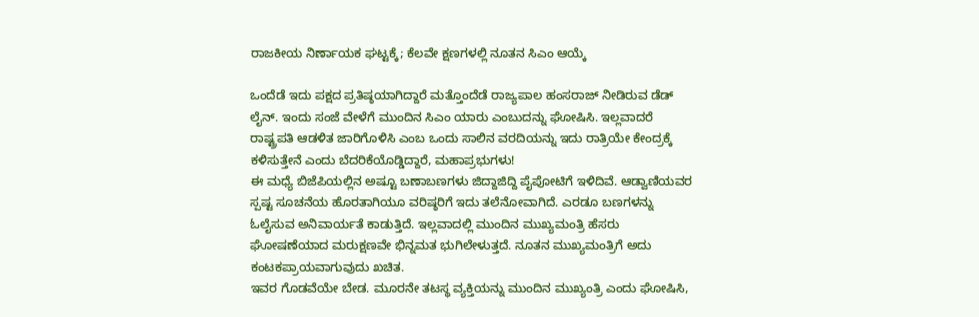ರಾಜಕೀಯ ನಿರ್ಣಾಯಕ ಘಟ್ಟಕ್ಕೆ; ಕೆಲವೇ ಕ್ಷಣಗಳಲ್ಲಿ ನೂತನ ಸಿಎಂ ಆಯ್ಕೆ

ಒಂದೆಡೆ ಇದು ಪಕ್ಷದ ಪ್ರತಿಷ್ಠಯಾಗಿದ್ದಾರೆ ಮತ್ತೊಂದೆಡೆ ರಾಜ್ಯಪಾಲ ಹಂಸರಾಜ್ ನೀಡಿರುವ ಡೆಡ್ ಲೈನ್. ಇಂದು ಸಂಜೆ ವೇಳೆಗೆ ಮುಂದಿನ ಸಿಎಂ ಯಾರು ಎಂಬುದನ್ನು ಘೋಷಿಸಿ. ಇಲ್ಲವಾದರೆ ರಾಷ್ಟ್ರಪತಿ ಆಡಳಿತ ಜಾರಿಗೊಳಿಸಿ ಎಂಬ ಒಂದು ಸಾಲಿನ ವರದಿಯನ್ನು ಇದು ರಾತ್ರಿಯೇ ಕೇಂದ್ರಕ್ಕೆ ಕಳಿಸುತ್ತೇನೆ ಎಂದು ಬೆದರಿಕೆಯೊಡ್ಡಿದ್ದಾರೆ, ಮಹಾಪ್ರಭುಗಳು!
ಈ ಮಧ್ಯೆ ಬಿಜೆಪಿಯಲ್ಲಿನ ಅಷ್ಟೂ ಬಣಾಬಣಗಳು ಜಿದ್ದಾಜಿದ್ದಿ ಪೈಪೋಟಿಗೆ ಇಳಿದಿವೆ. ಆಡ್ವಾಣಿಯವರ ಸ್ಪಷ್ಟ ಸೂಚನೆಯ ಹೊರತಾಗಿಯೂ ವರಿಷ್ಠರಿಗೆ ಇದು ತಲೆನೋವಾಗಿದೆ. ಎರಡೂ ಬಣಗಳನ್ನು ಓಲೈಸುವ ಅನಿವಾರ್ಯತೆ ಕಾಡುತ್ತಿದೆ. ಇಲ್ಲವಾದಲ್ಲಿ ಮುಂದಿನ ಮುಖ್ಯಮಂತ್ರಿ ಹೆಸರು ಘೋಷಣೆಯಾದ ಮರುಕ್ಷಣವೇ ಭಿನ್ನಮತ ಭುಗಿಲೇಳುತ್ತದೆ. ನೂತನ ಮುಖ್ಯಮಂತ್ರಿಗೆ ಅದು ಕಂಟಕಪ್ರಾಯವಾಗುವುದು ಖಚಿತ.
ಇವರ ಗೊಡವೆಯೇ ಬೇಡ. ಮೂರನೇ ತಟಸ್ಥ ವ್ಯಕ್ತಿಯನ್ನು ಮುಂದಿನ ಮುಖ್ಯಂತ್ರಿ ಎಂದು ಘೋಷಿಸಿ,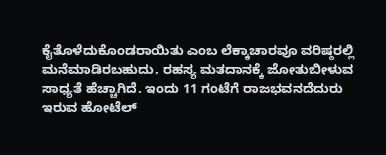ಕೈತೊಳೆದುಕೊಂಡರಾಯಿತು ಎಂಬ ಲೆಕ್ಕಾಚಾರವೂ ವರಿಷ್ಠರಲ್ಲಿ ಮನೆಮಾಡಿರಬಹುದು. ರಹಸ್ಯ ಮತದಾನಕ್ಕೆ ಜೋತುಬೀಳುವ ಸಾಧ್ಯತೆ ಹೆಚ್ಚಾಗಿದೆ. ಇಂದು 11 ಗಂಟೆಗೆ ರಾಜಭವನದೆದುರು ಇರುವ ಹೋಟೆಲ್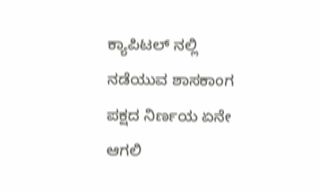ಕ್ಯಾಪಿಟಲ್ ನಲ್ಲಿ ನಡೆಯುವ ಶಾಸಕಾಂಗ ಪಕ್ಷದ ನಿರ್ಣಯ ಏನೇ ಆಗಲಿ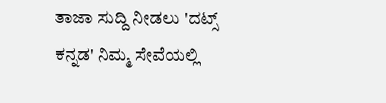ತಾಜಾ ಸುದ್ದಿ ನೀಡಲು 'ದಟ್ಸ್ ಕನ್ನಡ' ನಿಮ್ಮ ಸೇವೆಯಲ್ಲಿ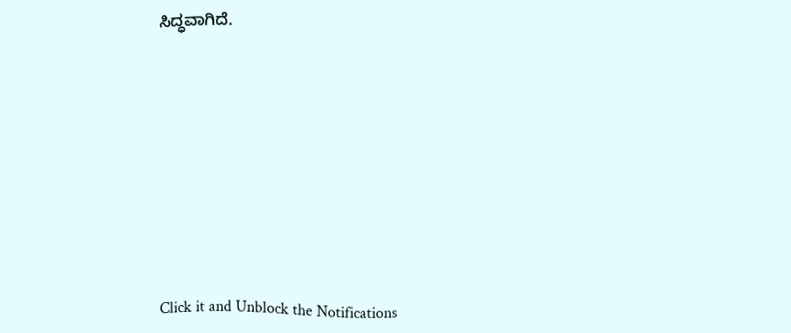ಸಿದ್ಧವಾಗಿದೆ.












Click it and Unblock the Notifications